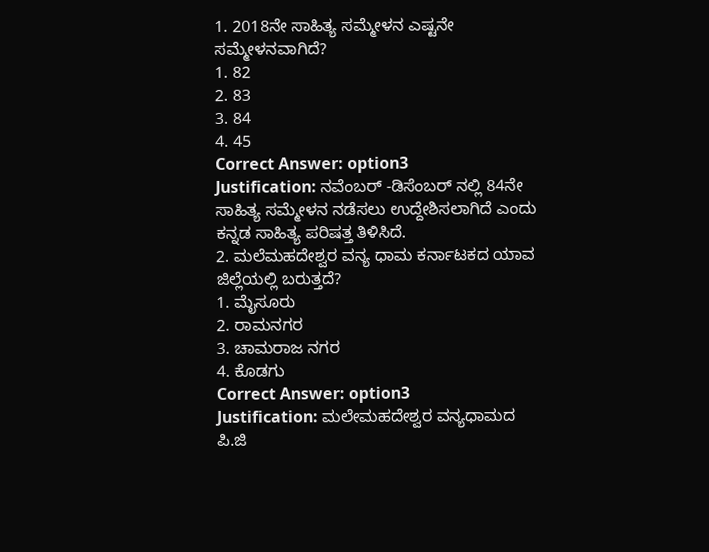1. 2018ನೇ ಸಾಹಿತ್ಯ ಸಮ್ಮೇಳನ ಎಷ್ಟನೇ ಸಮ್ಮೇಳನವಾಗಿದೆ?
1. 82
2. 83
3. 84
4. 45
Correct Answer: option3
Justification: ನವೆಂಬರ್ -ಡಿಸೆಂಬರ್ ನಲ್ಲಿ 84ನೇ ಸಾಹಿತ್ಯ ಸಮ್ಮೇಳನ ನಡೆಸಲು ಉದ್ದೇಶಿಸಲಾಗಿದೆ ಎಂದು ಕನ್ನಡ ಸಾಹಿತ್ಯ ಪರಿಷತ್ತ ತಿಳಿಸಿದೆ.
2. ಮಲೆಮಹದೇಶ್ವರ ವನ್ಯ ಧಾಮ ಕರ್ನಾಟಕದ ಯಾವ ಜಿಲ್ಲೆಯಲ್ಲಿ ಬರುತ್ತದೆ?
1. ಮೈಸೂರು
2. ರಾಮನಗರ
3. ಚಾಮರಾಜ ನಗರ
4. ಕೊಡಗು
Correct Answer: option3
Justification: ಮಲೇಮಹದೇಶ್ವರ ವನ್ಯಧಾಮದ ಪಿ.ಜಿ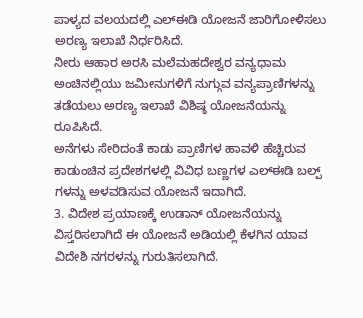ಪಾಳ್ಯದ ವಲಯದಲ್ಲಿ ಎಲ್ಈಡಿ ಯೋಜನೆ ಜಾರಿಗೋಳಿಸಲು ಅರಣ್ಯ ಇಲಾಖೆ ನಿರ್ಧರಿಸಿದೆ.
ನೀರು ಆಹಾರ ಅರಸಿ ಮಲೆಮಹದೇಶ್ವರ ವನ್ಯಧಾಮ ಅಂಚಿನಲ್ಲಿಯು ಜಮೀನುಗಳಿಗೆ ನುಗ್ಗುವ ವನ್ಯಪ್ರಾಣಿಗಳನ್ನು ತಡೆಯಲು ಅರಣ್ಯ ಇಲಾಖೆ ವಿಶಿಷ್ಠ ಯೋಜನೆಯನ್ನು ರೂಪಿಸಿದೆ.
ಅನೆಗಳು ಸೇರಿದಂತೆ ಕಾಡು ಪ್ರಾಣಿಗಳ ಹಾವಳಿ ಹೆಚ್ಚಿರುವ ಕಾಡುಂಚಿನ ಪ್ರದೇಶಗಳಲ್ಲಿ ವಿವಿಧ ಬಣ್ಣಗಳ ಎಲ್ಈಡಿ ಬಲ್ಪ್ ಗಳನ್ನು ಅಳವಡಿಸುವ ಯೋಜನೆ ಇದಾಗಿದೆ.
3. ವಿದೇಶ ಪ್ರಯಾಣಕ್ಕೆ ಉಡಾನ್ ಯೋಜನೆಯನ್ನು ವಿಸ್ತರಿಸಲಾಗಿದೆ ಈ ಯೋಜನೆ ಅಡಿಯಲ್ಲಿ ಕೆಳಗಿನ ಯಾವ ವಿದೇಶಿ ನಗರಳನ್ನು ಗುರುತಿಸಲಾಗಿದೆ.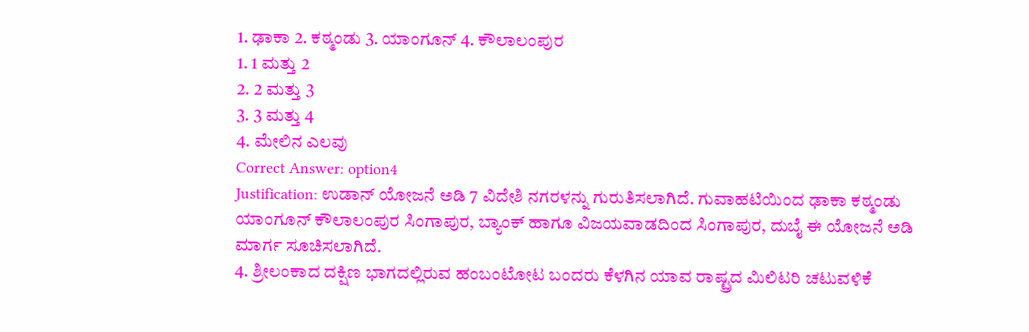1. ಢಾಕಾ 2. ಕಠ್ಮಂಡು 3. ಯಾಂಗೂನ್ 4. ಕೌಲಾಲಂಪುರ
1. 1 ಮತ್ತು 2
2. 2 ಮತ್ತು 3
3. 3 ಮತ್ತು 4
4. ಮೇಲಿನ ಎಲವು
Correct Answer: option4
Justification: ಉಡಾನ್ ಯೋಜನೆ ಅಡಿ 7 ವಿದೇಶಿ ನಗರಳನ್ನು ಗುರುತಿಸಲಾಗಿದೆ. ಗುವಾಹಟಿಯಿಂದ ಢಾಕಾ ಕಠ್ಮಂಡು ಯಾಂಗೂನ್ ಕೌಲಾಲಂಪುರ ಸಿಂಗಾಪುರ, ಬ್ಯಾಂಕ್ ಹಾಗೂ ವಿಜಯವಾಡದಿಂದ ಸಿಂಗಾಪುರ, ದುಬೈ ಈ ಯೋಜನೆ ಅಡಿ ಮಾರ್ಗ ಸೂಚಿಸಲಾಗಿದೆ.
4. ಶ್ರೀಲಂಕಾದ ದಕ್ಷಿಣ ಭಾಗದಲ್ಲಿರುವ ಹಂಬಂಟೋಟ ಬಂದರು ಕೆಳಗಿನ ಯಾವ ರಾಷ್ಟ್ರದ ಮಿಲಿಟರಿ ಚಟುವಳಿಕೆ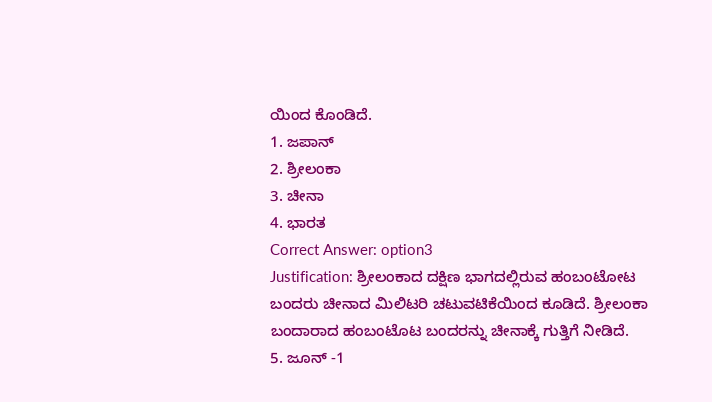ಯಿಂದ ಕೊಂಡಿದೆ.
1. ಜಪಾನ್
2. ಶ್ರೀಲಂಕಾ
3. ಚೀನಾ
4. ಭಾರತ
Correct Answer: option3
Justification: ಶ್ರೀಲಂಕಾದ ದಕ್ಷಿಣ ಭಾಗದಲ್ಲಿರುವ ಹಂಬಂಟೋಟ ಬಂದರು ಚೀನಾದ ಮಿಲಿಟರಿ ಚಟುವಟಿಕೆಯಿಂದ ಕೂಡಿದೆ. ಶ್ರೀಲಂಕಾ ಬಂದಾರಾದ ಹಂಬಂಟೊಟ ಬಂದರನ್ನು ಚೀನಾಕ್ಕೆ ಗುತ್ತಿಗೆ ನೀಡಿದೆ.
5. ಜೂನ್ -1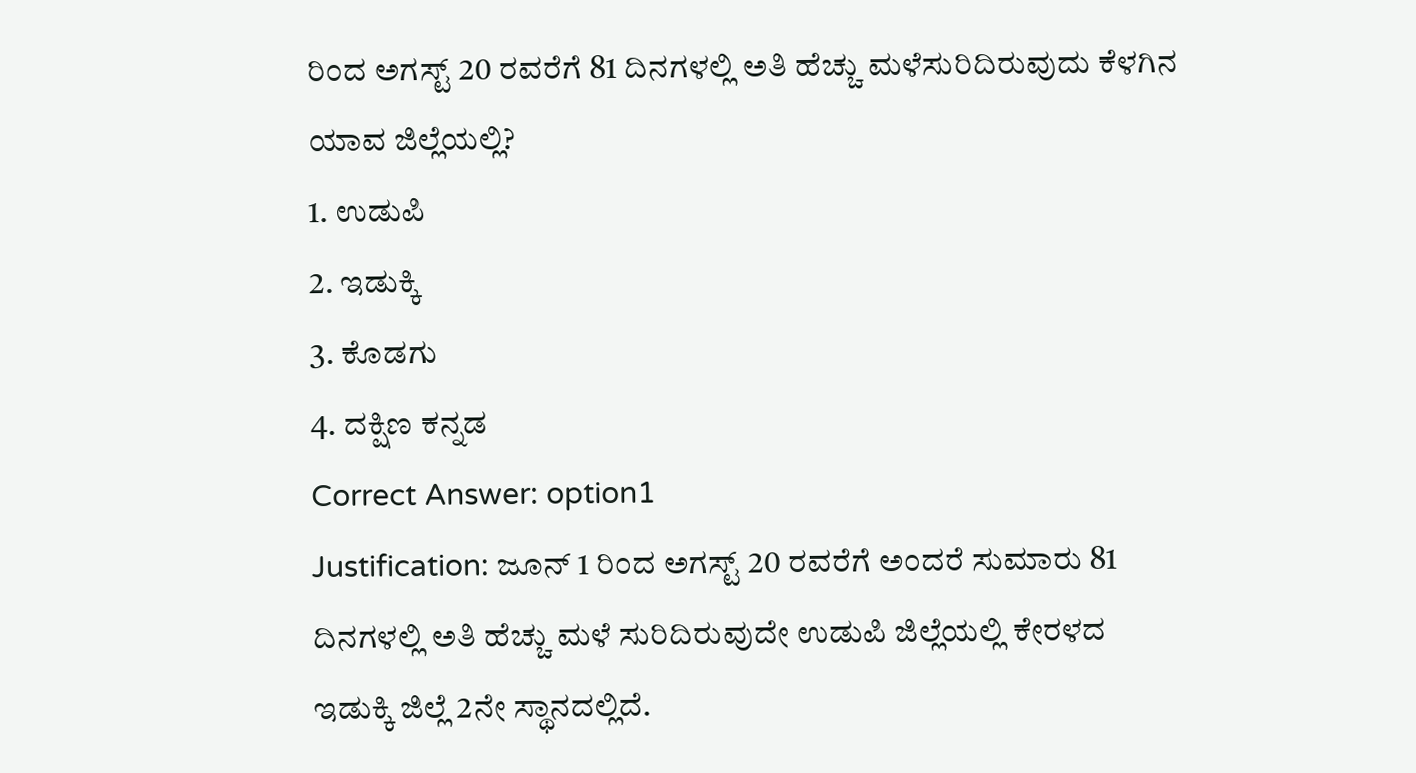ರಿಂದ ಅಗಸ್ಟ್ 20 ರವರೆಗೆ 81 ದಿನಗಳಲ್ಲಿ ಅತಿ ಹೆಚ್ಚು ಮಳೆಸುರಿದಿರುವುದು ಕೆಳಗಿನ ಯಾವ ಜಿಲ್ಲೆಯಲ್ಲಿ?
1. ಉಡುಪಿ
2. ಇಡುಕ್ಕಿ
3. ಕೊಡಗು
4. ದಕ್ಷಿಣ ಕನ್ನಡ
Correct Answer: option1
Justification: ಜೂನ್ 1 ರಿಂದ ಅಗಸ್ಟ್ 20 ರವರೆಗೆ ಅಂದರೆ ಸುಮಾರು 81 ದಿನಗಳಲ್ಲಿ ಅತಿ ಹೆಚ್ಚು ಮಳೆ ಸುರಿದಿರುವುದೇ ಉಡುಪಿ ಜಿಲ್ಲೆಯಲ್ಲಿ ಕೇರಳದ ಇಡುಕ್ಕಿ ಜಿಲ್ಲೆ 2ನೇ ಸ್ಥಾನದಲ್ಲಿದೆ.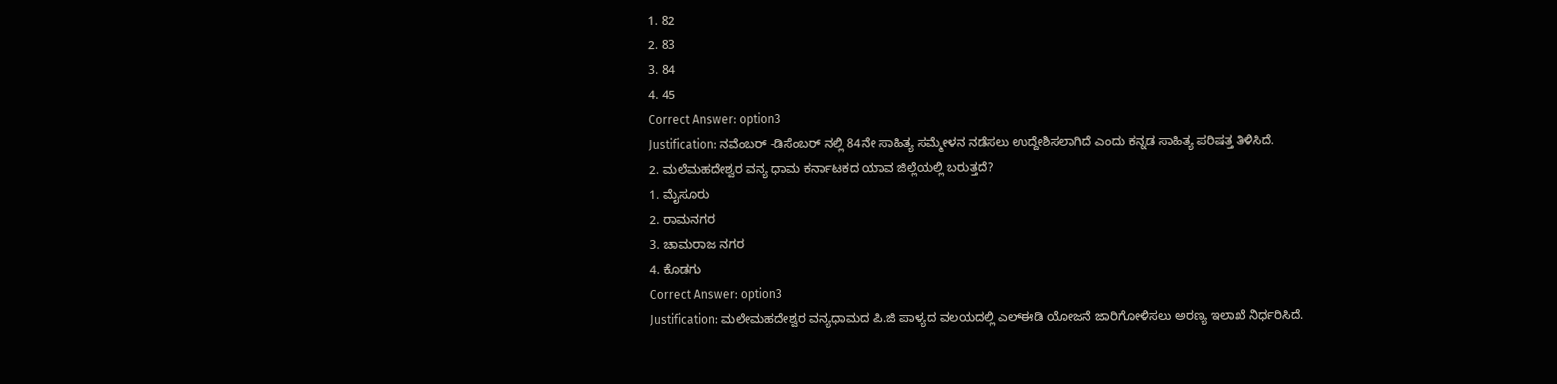1. 82
2. 83
3. 84
4. 45
Correct Answer: option3
Justification: ನವೆಂಬರ್ -ಡಿಸೆಂಬರ್ ನಲ್ಲಿ 84ನೇ ಸಾಹಿತ್ಯ ಸಮ್ಮೇಳನ ನಡೆಸಲು ಉದ್ದೇಶಿಸಲಾಗಿದೆ ಎಂದು ಕನ್ನಡ ಸಾಹಿತ್ಯ ಪರಿಷತ್ತ ತಿಳಿಸಿದೆ.
2. ಮಲೆಮಹದೇಶ್ವರ ವನ್ಯ ಧಾಮ ಕರ್ನಾಟಕದ ಯಾವ ಜಿಲ್ಲೆಯಲ್ಲಿ ಬರುತ್ತದೆ?
1. ಮೈಸೂರು
2. ರಾಮನಗರ
3. ಚಾಮರಾಜ ನಗರ
4. ಕೊಡಗು
Correct Answer: option3
Justification: ಮಲೇಮಹದೇಶ್ವರ ವನ್ಯಧಾಮದ ಪಿ.ಜಿ ಪಾಳ್ಯದ ವಲಯದಲ್ಲಿ ಎಲ್ಈಡಿ ಯೋಜನೆ ಜಾರಿಗೋಳಿಸಲು ಅರಣ್ಯ ಇಲಾಖೆ ನಿರ್ಧರಿಸಿದೆ.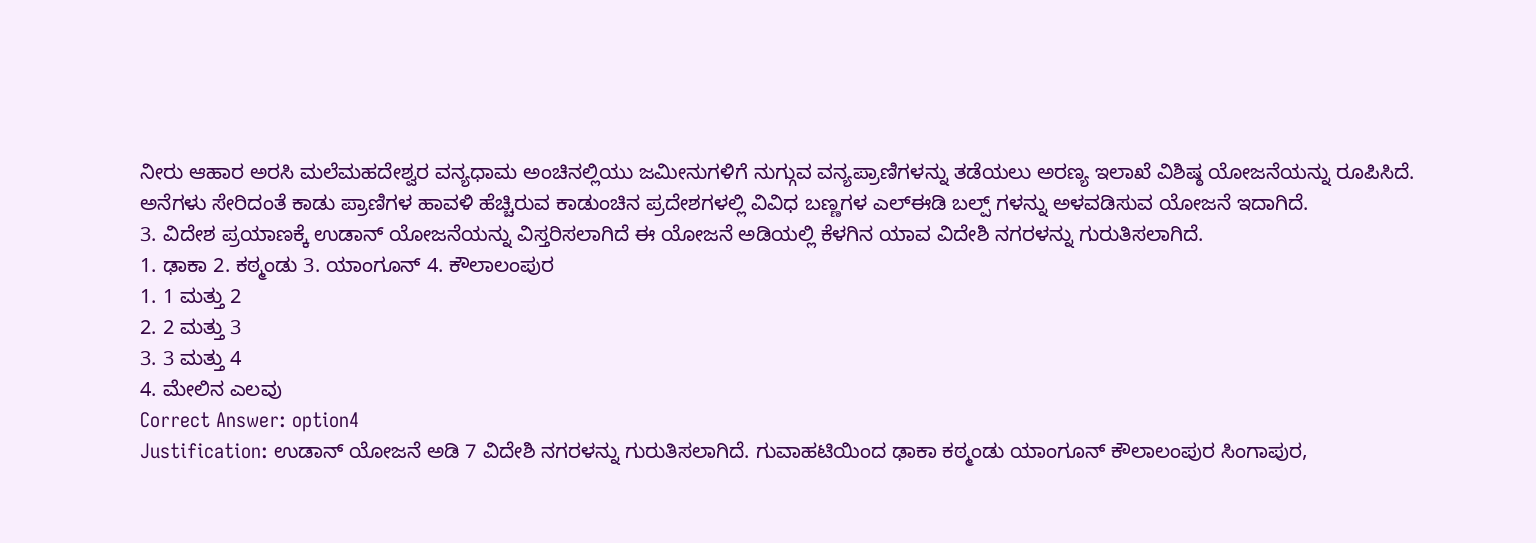ನೀರು ಆಹಾರ ಅರಸಿ ಮಲೆಮಹದೇಶ್ವರ ವನ್ಯಧಾಮ ಅಂಚಿನಲ್ಲಿಯು ಜಮೀನುಗಳಿಗೆ ನುಗ್ಗುವ ವನ್ಯಪ್ರಾಣಿಗಳನ್ನು ತಡೆಯಲು ಅರಣ್ಯ ಇಲಾಖೆ ವಿಶಿಷ್ಠ ಯೋಜನೆಯನ್ನು ರೂಪಿಸಿದೆ.
ಅನೆಗಳು ಸೇರಿದಂತೆ ಕಾಡು ಪ್ರಾಣಿಗಳ ಹಾವಳಿ ಹೆಚ್ಚಿರುವ ಕಾಡುಂಚಿನ ಪ್ರದೇಶಗಳಲ್ಲಿ ವಿವಿಧ ಬಣ್ಣಗಳ ಎಲ್ಈಡಿ ಬಲ್ಪ್ ಗಳನ್ನು ಅಳವಡಿಸುವ ಯೋಜನೆ ಇದಾಗಿದೆ.
3. ವಿದೇಶ ಪ್ರಯಾಣಕ್ಕೆ ಉಡಾನ್ ಯೋಜನೆಯನ್ನು ವಿಸ್ತರಿಸಲಾಗಿದೆ ಈ ಯೋಜನೆ ಅಡಿಯಲ್ಲಿ ಕೆಳಗಿನ ಯಾವ ವಿದೇಶಿ ನಗರಳನ್ನು ಗುರುತಿಸಲಾಗಿದೆ.
1. ಢಾಕಾ 2. ಕಠ್ಮಂಡು 3. ಯಾಂಗೂನ್ 4. ಕೌಲಾಲಂಪುರ
1. 1 ಮತ್ತು 2
2. 2 ಮತ್ತು 3
3. 3 ಮತ್ತು 4
4. ಮೇಲಿನ ಎಲವು
Correct Answer: option4
Justification: ಉಡಾನ್ ಯೋಜನೆ ಅಡಿ 7 ವಿದೇಶಿ ನಗರಳನ್ನು ಗುರುತಿಸಲಾಗಿದೆ. ಗುವಾಹಟಿಯಿಂದ ಢಾಕಾ ಕಠ್ಮಂಡು ಯಾಂಗೂನ್ ಕೌಲಾಲಂಪುರ ಸಿಂಗಾಪುರ,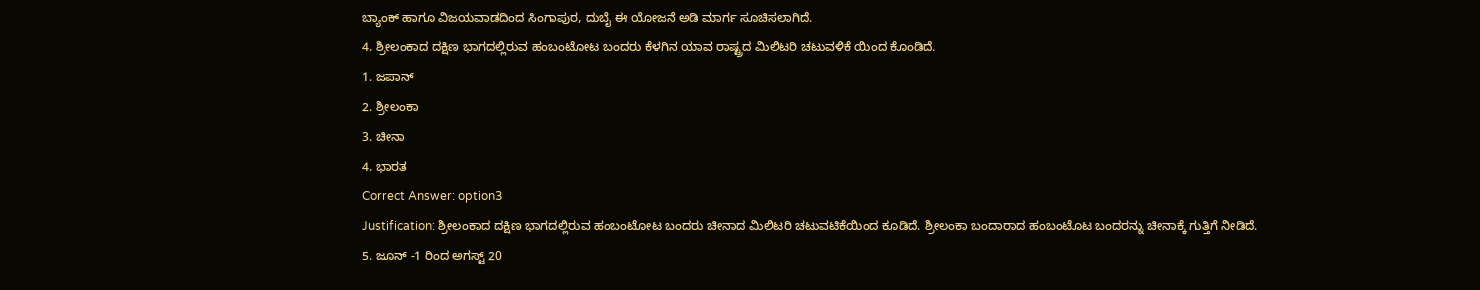ಬ್ಯಾಂಕ್ ಹಾಗೂ ವಿಜಯವಾಡದಿಂದ ಸಿಂಗಾಪುರ, ದುಬೈ ಈ ಯೋಜನೆ ಅಡಿ ಮಾರ್ಗ ಸೂಚಿಸಲಾಗಿದೆ.
4. ಶ್ರೀಲಂಕಾದ ದಕ್ಷಿಣ ಭಾಗದಲ್ಲಿರುವ ಹಂಬಂಟೋಟ ಬಂದರು ಕೆಳಗಿನ ಯಾವ ರಾಷ್ಟ್ರದ ಮಿಲಿಟರಿ ಚಟುವಳಿಕೆ ಯಿಂದ ಕೊಂಡಿದೆ.
1. ಜಪಾನ್
2. ಶ್ರೀಲಂಕಾ
3. ಚೀನಾ
4. ಭಾರತ
Correct Answer: option3
Justification: ಶ್ರೀಲಂಕಾದ ದಕ್ಷಿಣ ಭಾಗದಲ್ಲಿರುವ ಹಂಬಂಟೋಟ ಬಂದರು ಚೀನಾದ ಮಿಲಿಟರಿ ಚಟುವಟಿಕೆಯಿಂದ ಕೂಡಿದೆ. ಶ್ರೀಲಂಕಾ ಬಂದಾರಾದ ಹಂಬಂಟೊಟ ಬಂದರನ್ನು ಚೀನಾಕ್ಕೆ ಗುತ್ತಿಗೆ ನೀಡಿದೆ.
5. ಜೂನ್ -1 ರಿಂದ ಅಗಸ್ಟ್ 20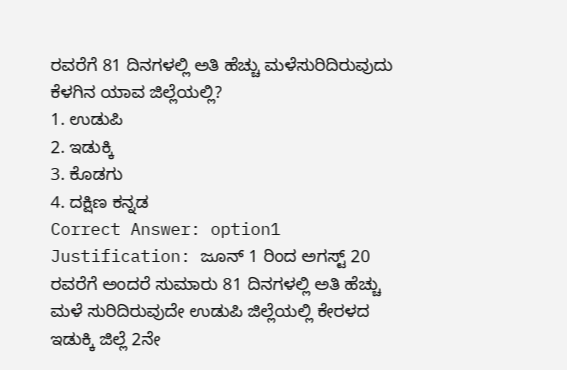ರವರೆಗೆ 81 ದಿನಗಳಲ್ಲಿ ಅತಿ ಹೆಚ್ಚು ಮಳೆಸುರಿದಿರುವುದು ಕೆಳಗಿನ ಯಾವ ಜಿಲ್ಲೆಯಲ್ಲಿ?
1. ಉಡುಪಿ
2. ಇಡುಕ್ಕಿ
3. ಕೊಡಗು
4. ದಕ್ಷಿಣ ಕನ್ನಡ
Correct Answer: option1
Justification: ಜೂನ್ 1 ರಿಂದ ಅಗಸ್ಟ್ 20 ರವರೆಗೆ ಅಂದರೆ ಸುಮಾರು 81 ದಿನಗಳಲ್ಲಿ ಅತಿ ಹೆಚ್ಚು ಮಳೆ ಸುರಿದಿರುವುದೇ ಉಡುಪಿ ಜಿಲ್ಲೆಯಲ್ಲಿ ಕೇರಳದ ಇಡುಕ್ಕಿ ಜಿಲ್ಲೆ 2ನೇ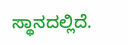ಸ್ಥಾನದಲ್ಲಿದೆ.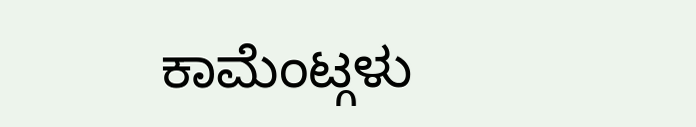ಕಾಮೆಂಟ್ಗಳು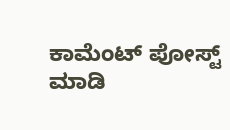ಕಾಮೆಂಟ್ ಪೋಸ್ಟ್ ಮಾಡಿ